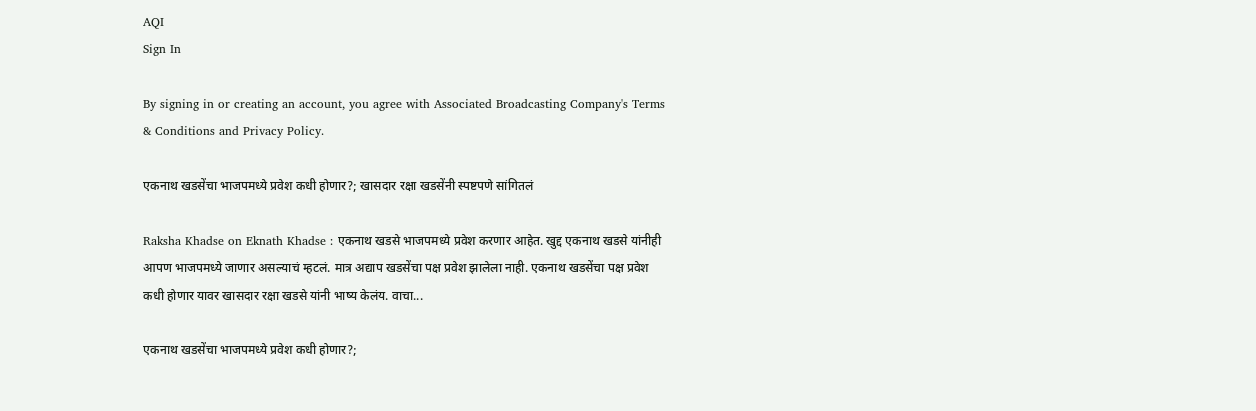AQI
Sign In

By signing in or creating an account, you agree with Associated Broadcasting Company's Terms & Conditions and Privacy Policy.

एकनाथ खडसेंचा भाजपमध्ये प्रवेश कधी होणार?; खासदार रक्षा खडसेंनी स्पष्टपणे सांगितलं

Raksha Khadse on Eknath Khadse : एकनाथ खडसे भाजपमध्ये प्रवेश करणार आहेत. खुद्द एकनाथ खडसे यांनीही आपण भाजपमध्ये जाणार असल्याचं म्हटलं. मात्र अद्याप खडसेंचा पक्ष प्रवेश झालेला नाही. एकनाथ खडसेंचा पक्ष प्रवेश कधी होणार यावर खासदार रक्षा खडसे यांनी भाष्य केलंय. वाचा...

एकनाथ खडसेंचा भाजपमध्ये प्रवेश कधी होणार?;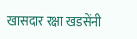खासदार रक्षा खडसेंनी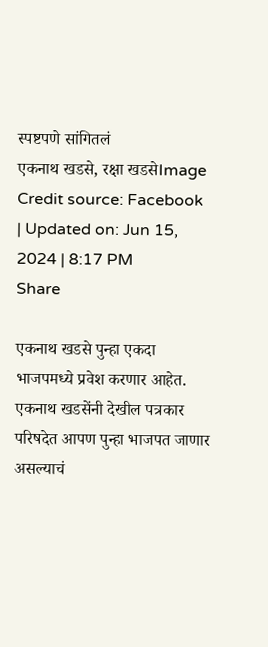स्पष्टपणे सांगितलं
एकनाथ खडसे, रक्षा खडसेImage Credit source: Facebook
| Updated on: Jun 15, 2024 | 8:17 PM
Share

एकनाथ खडसे पुन्हा एकदा भाजपमध्ये प्रवेश करणार आहेत. एकनाथ खडसेंनी देखील पत्रकार परिषदेत आपण पुन्हा भाजपत जाणार असल्याचं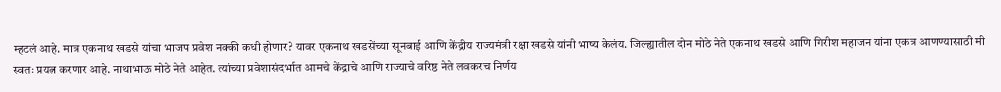म्हटलं आहे. मात्र एकनाथ खडसे यांचा भाजप प्रवेश नक्की कधी होणार? यावर एकनाथ खडसेंच्या सूनबाई आणि केंद्रीय राज्यमंत्री रक्षा खडसे यांनी भाष्य केलंय. जिल्ह्यातील दोन मोठे नेते एकनाथ खडसे आणि गिरीश महाजन यांना एकत्र आणण्यासाठी मी स्वतः प्रयत्न करणार आहे. नाथाभाऊ मोठे नेते आहेत. त्यांच्या प्रवेशासंदर्भात आमचे केंद्राचे आणि राज्याचे वरिष्ठ नेते लवकरच निर्णय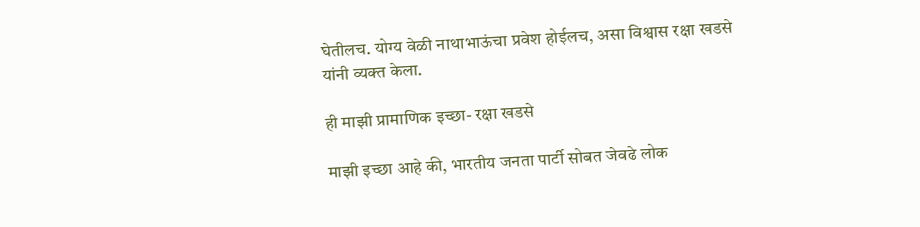घेतीलच. योग्य वेळी नाथाभाऊंचा प्रवेश होईलच, असा विश्वास रक्षा खडसे यांनी व्यक्त केला.

ही माझी प्रामाणिक इच्छा- रक्षा खडसे

माझी इच्छा आहे की, भारतीय जनता पार्टी सोबत जेवढे लोक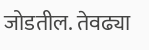जोडतील. तेवढ्या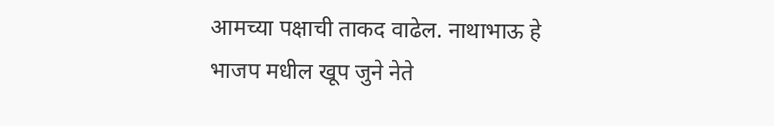आमच्या पक्षाची ताकद वाढेल. नाथाभाऊ हे भाजप मधील खूप जुने नेते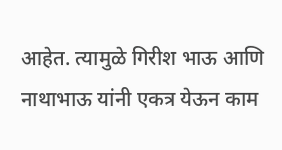आहेत. त्यामुळे गिरीश भाऊ आणि नाथाभाऊ यांनी एकत्र येऊन काम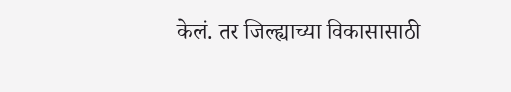केलं. तर जिल्ह्याच्या विकासासाठी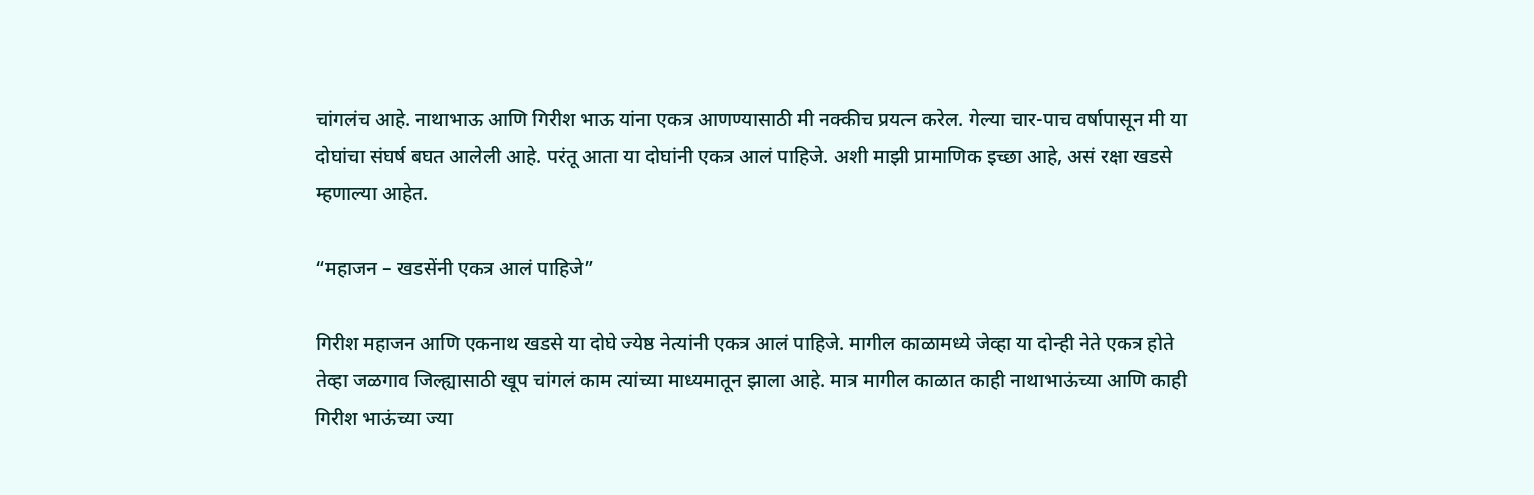चांगलंच आहे. नाथाभाऊ आणि गिरीश भाऊ यांना एकत्र आणण्यासाठी मी नक्कीच प्रयत्न करेल. गेल्या चार-पाच वर्षापासून मी या दोघांचा संघर्ष बघत आलेली आहे. परंतू आता या दोघांनी एकत्र आलं पाहिजे. अशी माझी प्रामाणिक इच्छा आहे, असं रक्षा खडसे म्हणाल्या आहेत.

“महाजन – खडसेंनी एकत्र आलं पाहिजे”

गिरीश महाजन आणि एकनाथ खडसे या दोघे ज्येष्ठ नेत्यांनी एकत्र आलं पाहिजे. मागील काळामध्ये जेव्हा या दोन्ही नेते एकत्र होते तेव्हा जळगाव जिल्ह्यासाठी खूप चांगलं काम त्यांच्या माध्यमातून झाला आहे. मात्र मागील काळात काही नाथाभाऊंच्या आणि काही गिरीश भाऊंच्या ज्या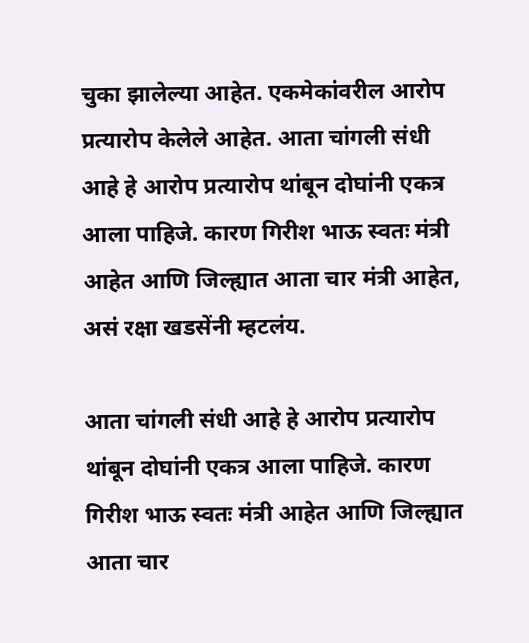चुका झालेल्या आहेत. एकमेकांवरील आरोप प्रत्यारोप केलेले आहेत. आता चांगली संधी आहे हे आरोप प्रत्यारोप थांबून दोघांनी एकत्र आला पाहिजे. कारण गिरीश भाऊ स्वतः मंत्री आहेत आणि जिल्ह्यात आता चार मंत्री आहेत, असं रक्षा खडसेंनी म्हटलंय.

आता चांगली संधी आहे हे आरोप प्रत्यारोप थांबून दोघांनी एकत्र आला पाहिजे. कारण गिरीश भाऊ स्वतः मंत्री आहेत आणि जिल्ह्यात आता चार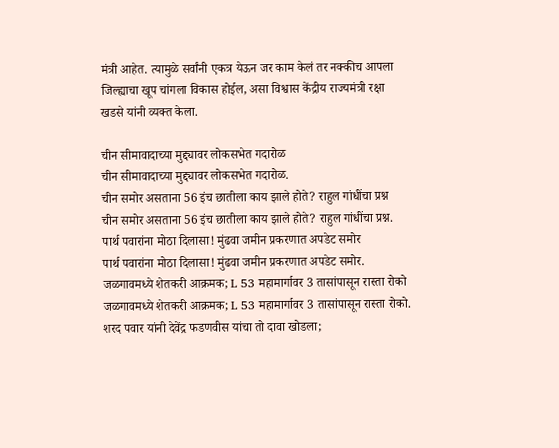मंत्री आहेत. त्यामुळे सर्वांनी एकत्र येऊन जर काम केलं तर नक्कीच आपला जिल्ह्याचा खूप चांगला विकास होईल, असा विश्वास केंद्रीय राज्यमंत्री रक्षा खडसे यांनी व्यक्त केला.

चीन सीमावादाच्या मुद्द्यावर लोकसभेत गदारोळ
चीन सीमावादाच्या मुद्द्यावर लोकसभेत गदारोळ.
चीन समोर असताना 56 इंच छातीला काय झाले होते? राहुल गांधींचा प्रश्न
चीन समोर असताना 56 इंच छातीला काय झाले होते? राहुल गांधींचा प्रश्न.
पार्थ पवारांना मोठा दिलासा! मुंढवा जमीन प्रकरणात अपडेट समोर
पार्थ पवारांना मोठा दिलासा! मुंढवा जमीन प्रकरणात अपडेट समोर.
जळगावमध्ये शेतकरी आक्रमक; L 53 महामार्गावर 3 तासांपासून रास्ता रोको
जळगावमध्ये शेतकरी आक्रमक; L 53 महामार्गावर 3 तासांपासून रास्ता रोको.
शरद पवार यांनी देवेंद्र फडणवीस यांचा तो दावा खोडला;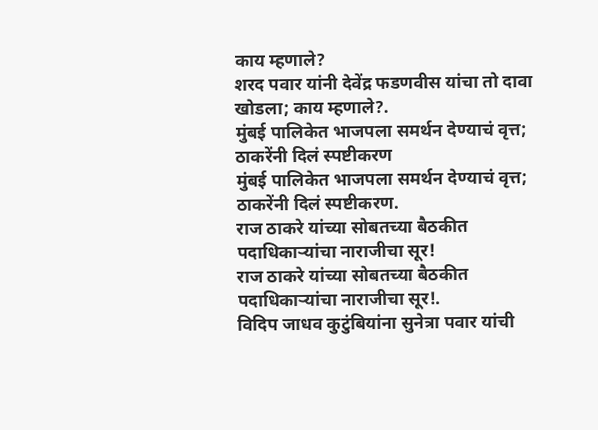काय म्हणाले?
शरद पवार यांनी देवेंद्र फडणवीस यांचा तो दावा खोडला; काय म्हणाले?.
मुंबई पालिकेत भाजपला समर्थन देण्याचं वृत्त; ठाकरेंनी दिलं स्पष्टीकरण
मुंबई पालिकेत भाजपला समर्थन देण्याचं वृत्त; ठाकरेंनी दिलं स्पष्टीकरण.
राज ठाकरे यांच्या सोबतच्या बैठकीत पदाधिकाऱ्यांचा नाराजीचा सूर!
राज ठाकरे यांच्या सोबतच्या बैठकीत पदाधिकाऱ्यांचा नाराजीचा सूर!.
विदिप जाधव कुटुंबियांना सुनेत्रा पवार यांची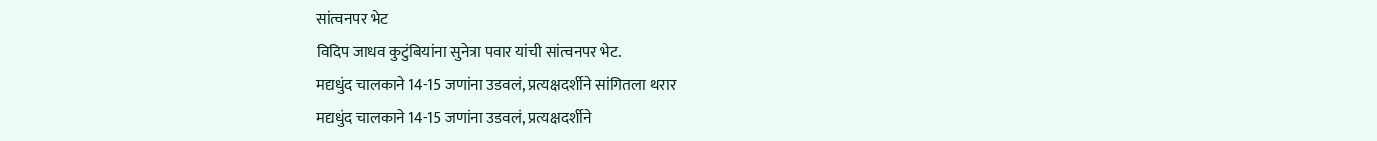सांत्वनपर भेट
विदिप जाधव कुटुंबियांना सुनेत्रा पवार यांची सांत्वनपर भेट.
मद्यधुंद चालकाने 14-15 जणांना उडवलं, प्रत्यक्षदर्शीने सांगितला थरार
मद्यधुंद चालकाने 14-15 जणांना उडवलं, प्रत्यक्षदर्शीने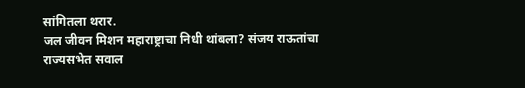सांगितला थरार.
जल जीवन मिशन महाराष्ट्राचा निधी थांबला? संजय राऊतांचा राज्यसभेत सवाल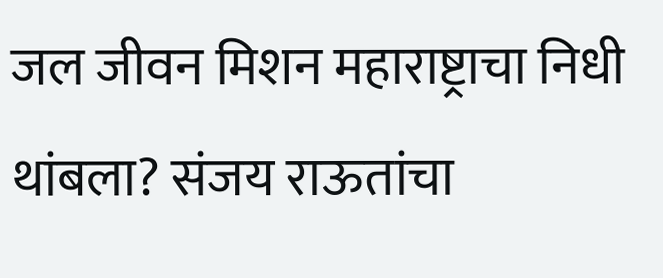जल जीवन मिशन महाराष्ट्राचा निधी थांबला? संजय राऊतांचा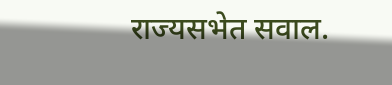राज्यसभेत सवाल.